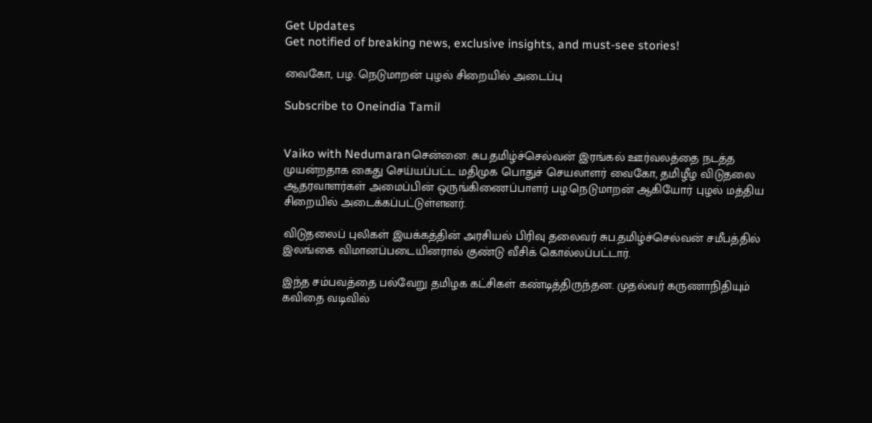Get Updates
Get notified of breaking news, exclusive insights, and must-see stories!

வைகோ, பழ. நெடுமாறன் புழல் சிறையில் அடைப்பு

Subscribe to Oneindia Tamil


Vaiko with Nedumaranசென்னை: சுப.தமிழ்ச்செல்வன் இரங்கல் ஊர்வலத்தை நடத்த முயன்றதாக கைது செய்யப்பட்ட மதிமுக பொதுச் செயலாளர் வைகோ, தமிழீழ விடுதலை ஆதரவாளர்கள் அமைப்பின் ஒருங்கிணைப்பாளர் பழ.நெடுமாறன் ஆகியோர் புழல் மத்திய சிறையில் அடைக்கப்பட்டுள்ளனர்.

விடுதலைப் புலிகள் இயக்கத்தின் அரசியல் பிரிவு தலைவர் சுப.தமிழ்ச்செல்வன் சமீபத்தில் இலங்கை விமானப்படையினரால் குண்டு வீசிக் கொல்லப்பட்டார்.

இந்த சம்பவத்தை பல்வேறு தமிழக கட்சிகள் கண்டித்திருந்தன. முதல்வர் கருணாநிதியும் கவிதை வடிவில்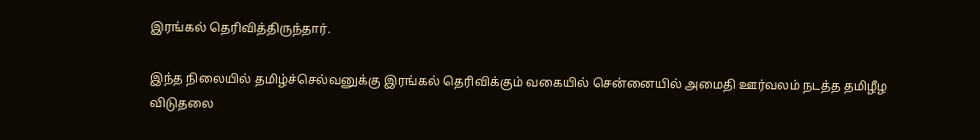இரங்கல் தெரிவித்திருந்தார்.

இந்த நிலையில் தமிழ்ச்செல்வனுக்கு இரங்கல் தெரிவிக்கும் வகையில் சென்னையில் அமைதி ஊர்வலம் நடத்த தமிழீழ விடுதலை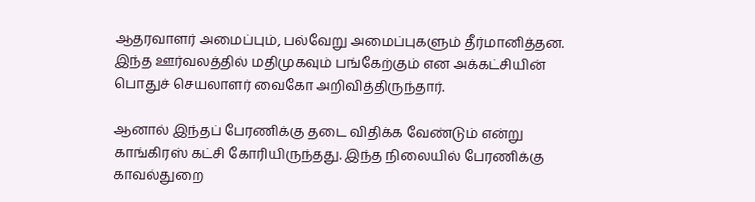ஆதரவாளர் அமைப்பும், பல்வேறு அமைப்புகளும் தீர்மானித்தன. இந்த ஊர்வலத்தில் மதிமுகவும் பங்கேற்கும் என அக்கட்சியின் பொதுச் செயலாளர் வைகோ அறிவித்திருந்தார்.

ஆனால் இந்தப் பேரணிக்கு தடை விதிக்க வேண்டும் என்று காங்கிரஸ் கட்சி கோரியிருந்தது. இந்த நிலையில் பேரணிக்கு காவல்துறை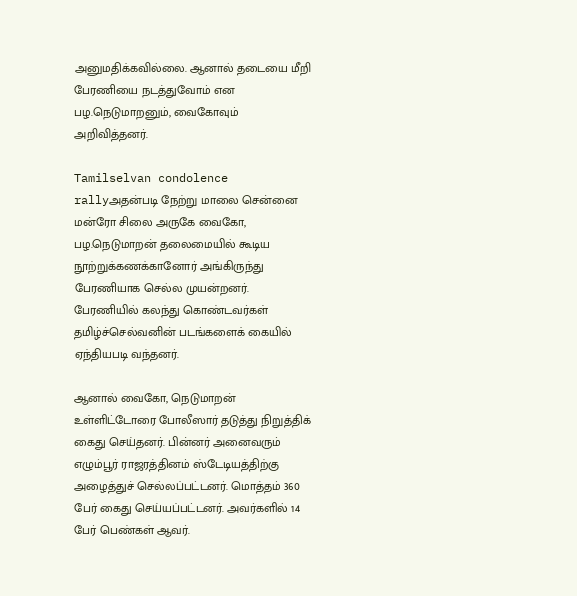அனுமதிக்கவில்லை. ஆனால் தடையை மீறி பேரணியை நடத்துவோம் என பழ.நெடுமாறனும், வைகோவும் அறிவித்தனர்.

Tamilselvan condolence rallyஅதன்படி நேற்று மாலை சென்னை மன்ரோ சிலை அருகே வைகோ, பழ.நெடுமாறன் தலைமையில் கூடிய நூற்றுக்கணக்கானோர் அங்கிருந்து பேரணியாக செல்ல முயன்றனர். பேரணியில் கலந்து கொண்டவர்கள் தமிழ்ச்செல்வனின் படங்களைக் கையில் ஏந்தியபடி வந்தனர்.

ஆனால் வைகோ, நெடுமாறன் உள்ளிட்டோரை போலீஸார் தடுத்து நிறுத்திக் கைது செய்தனர். பின்னர் அனைவரும் எழும்பூர் ராஜரத்தினம் ஸ்டேடியத்திற்கு அழைத்துச் செல்லப்பட்டனர். மொத்தம் 360 பேர் கைது செய்யப்பட்டனர். அவர்களில் 14 பேர் பெண்கள் ஆவர்.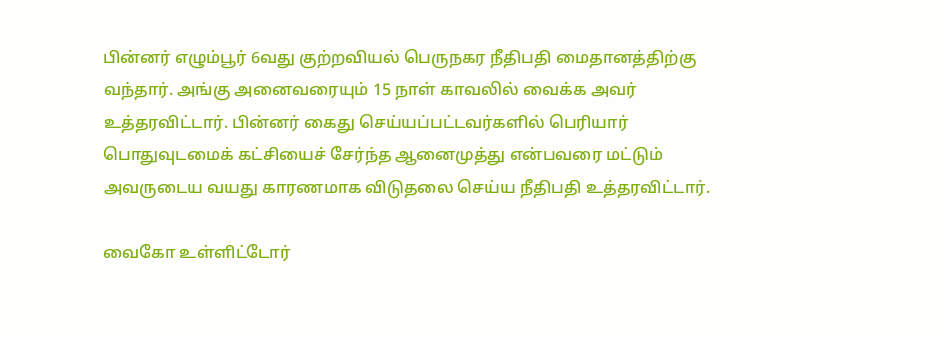பின்னர் எழும்பூர் 6வது குற்றவியல் பெருநகர நீதிபதி மைதானத்திற்கு வந்தார். அங்கு அனைவரையும் 15 நாள் காவலில் வைக்க அவர் உத்தரவிட்டார். பின்னர் கைது செய்யப்பட்டவர்களில் பெரியார் பொதுவுடமைக் கட்சியைச் சேர்ந்த ஆனைமுத்து என்பவரை மட்டும் அவருடைய வயது காரணமாக விடுதலை செய்ய நீதிபதி உத்தரவிட்டார்.

வைகோ உள்ளிட்டோர்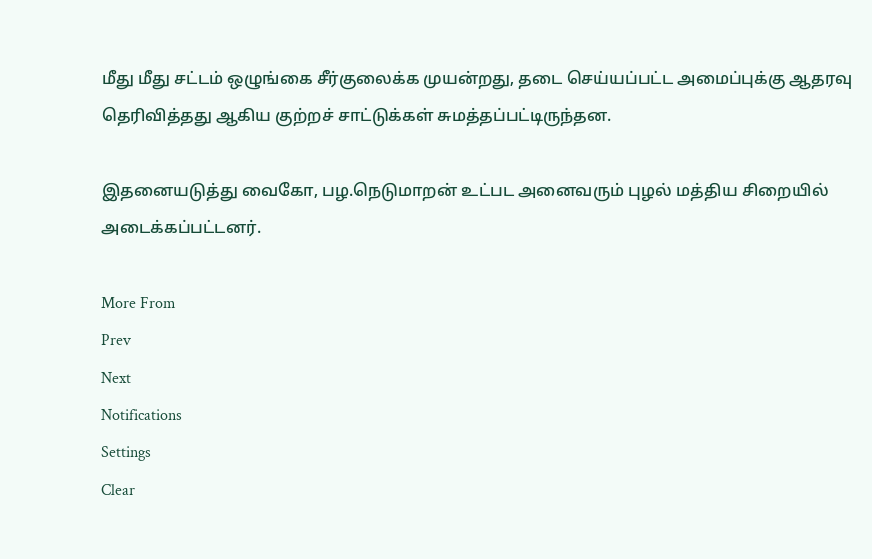மீது மீது சட்டம் ஒழுங்கை சீர்குலைக்க முயன்றது, தடை செய்யப்பட்ட அமைப்புக்கு ஆதரவு தெரிவித்தது ஆகிய குற்றச் சாட்டுக்கள் சுமத்தப்பட்டிருந்தன.

இதனையடுத்து வைகோ, பழ.நெடுமாறன் உட்பட அனைவரும் புழல் மத்திய சிறையில் அடைக்கப்பட்டனர்.

More From
Prev
Next
Notifications
Settings
Clear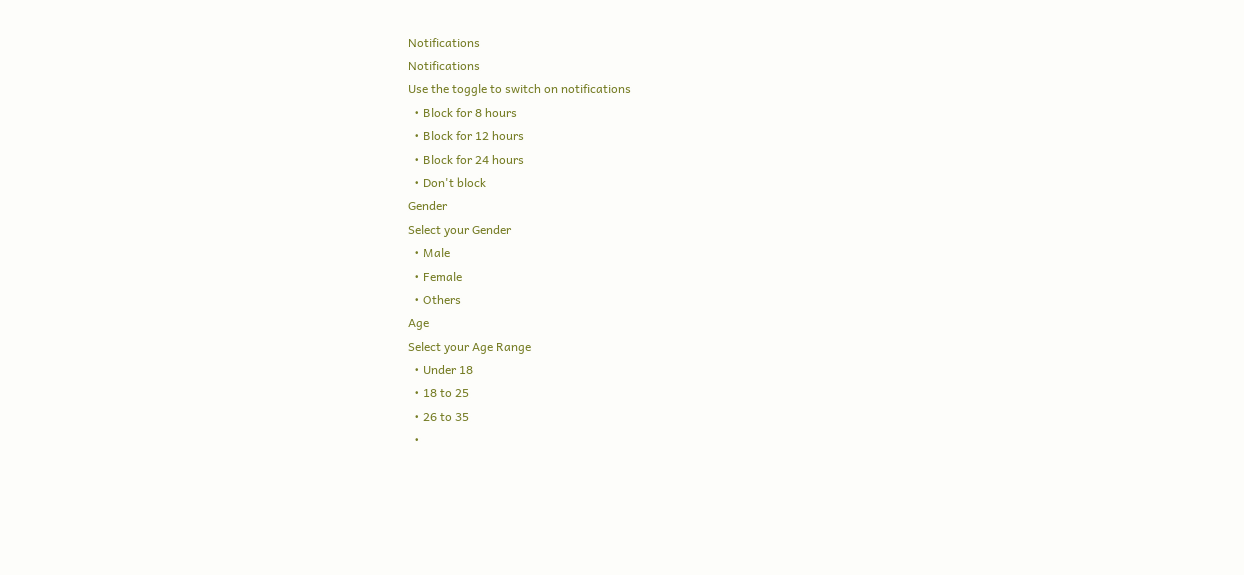Notifications
Notifications
Use the toggle to switch on notifications
  • Block for 8 hours
  • Block for 12 hours
  • Block for 24 hours
  • Don't block
Gender
Select your Gender
  • Male
  • Female
  • Others
Age
Select your Age Range
  • Under 18
  • 18 to 25
  • 26 to 35
  •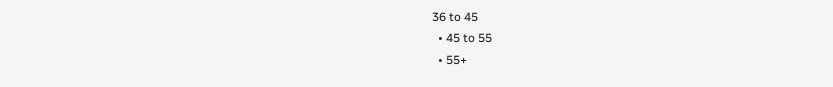36 to 45
  • 45 to 55
  • 55+